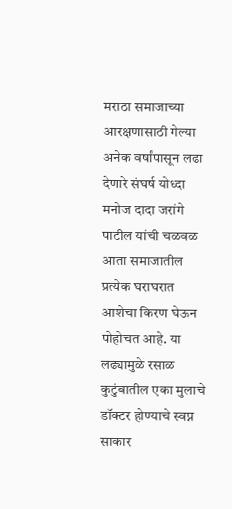मराठा समाजाच्या आरक्षणासाठी गेल्या अनेक वर्षांपासून लढा देणारे संघर्ष योध्दा मनोज दादा जरांगे पाटील यांची चळवळ आता समाजातील प्रत्येक घराघरात आशेचा किरण घेऊन पोहोचत आहे. या लढ्यामुळे रसाळ कुटुंबातील एका मुलाचे डॉक्टर होण्याचे स्वप्न साकार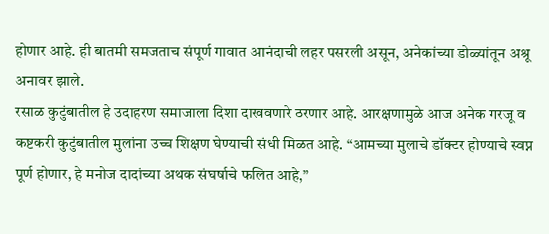होणार आहे. ही बातमी समजताच संपूर्ण गावात आनंदाची लहर पसरली असून, अनेकांच्या डोळ्यांतून अश्रू अनावर झाले.
रसाळ कुटुंबातील हे उदाहरण समाजाला दिशा दाखवणारे ठरणार आहे. आरक्षणामुळे आज अनेक गरजू व कष्टकरी कुटुंबातील मुलांना उच्च शिक्षण घेण्याची संधी मिळत आहे. “आमच्या मुलाचे डॉक्टर होण्याचे स्वप्न पूर्ण होणार, हे मनोज दादांच्या अथक संघर्षाचे फलित आहे,”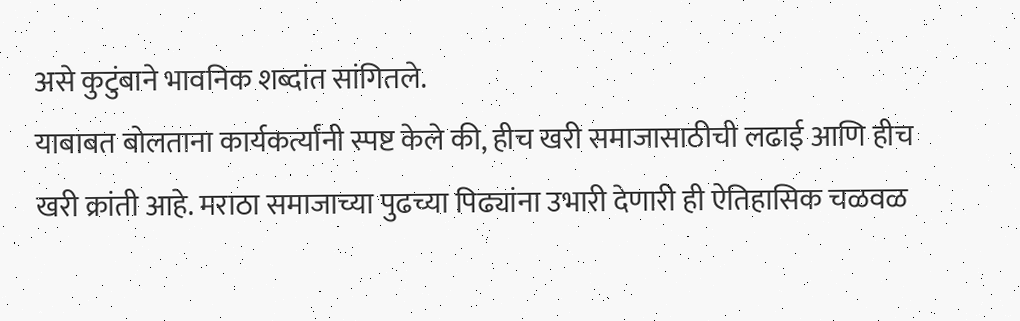असे कुटुंबाने भावनिक शब्दांत सांगितले.
याबाबत बोलताना कार्यकर्त्यांनी स्पष्ट केले की, हीच खरी समाजासाठीची लढाई आणि हीच खरी क्रांती आहे. मराठा समाजाच्या पुढच्या पिढ्यांना उभारी देणारी ही ऐतिहासिक चळवळ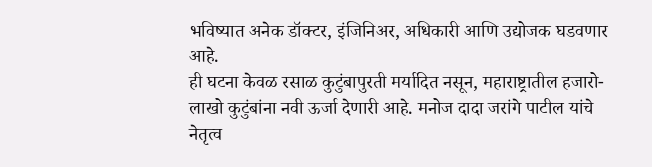भविष्यात अनेक डॉक्टर, इंजिनिअर, अधिकारी आणि उद्योजक घडवणार आहे.
ही घटना केवळ रसाळ कुटुंबापुरती मर्यादित नसून, महाराष्ट्रातील हजारो-लाखो कुटुंबांना नवी ऊर्जा देणारी आहे. मनोज दादा जरांगे पाटील यांचे नेतृत्व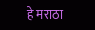हे मराठा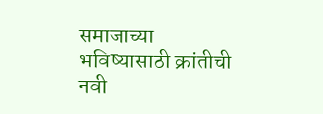समाजाच्या भविष्यासाठी क्रांतीची नवी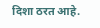दिशा ठरत आहे.